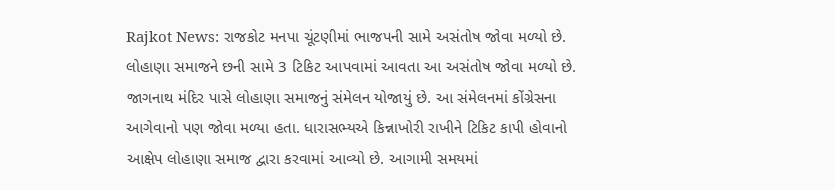Rajkot News: રાજકોટ મનપા ચૂંટણીમાં ભાજપની સામે અસંતોષ જોવા મળ્યો છે. લોહાણા સમાજને છની સામે 3 ટિકિટ આપવામાં આવતા આ અસંતોષ જોવા મળ્યો છે. જાગનાથ મંદિર પાસે લોહાણા સમાજનું સંમેલન યોજાયું છે. આ સંમેલનમાં કોંગ્રેસના આગેવાનો પણ જોવા મળ્યા હતા. ધારાસભ્યએ કિન્નાખોરી રાખીને ટિકિટ કાપી હોવાનો આક્ષેપ લોહાણા સમાજ દ્વારા કરવામાં આવ્યો છે. આગામી સમયમાં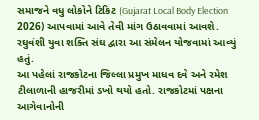સમાજને વધુ લોકોને ટિકિટ (Gujarat Local Body Election 2026) આપવામાં આવે તેવી માંગ ઉઠાવવામાં આવશે. રઘુવંશી યુવા શક્તિ સંઘ દ્વારા આ સંમેલન યોજવામાં આવ્યું હતું.
આ પહેલાં રાજકોટના જિલ્લા પ્રમુખ માધવ દવે અને રમેશ ટીલાળાની હાજરીમાં ડખો થયો હતો. રાજકોટમાં પક્ષના આગેવાનોની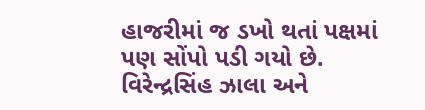હાજરીમાં જ ડખો થતાં પક્ષમાં પણ સોંપો પડી ગયો છે. વિરેન્દ્રસિંહ ઝાલા અને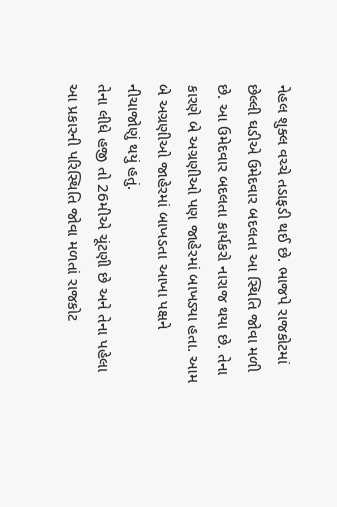નેહલ શુક્લ વચ્ચે તડાફડી થઈ છે. ભાજપે રાજકોટમાં છેલ્લી ઘડીએ ઉમેદવાર બદલતા આ સ્થિતિ જોવા મળી છે. આ ઉમેદવાર બદલતા કાર્યકરો નારાજ થયા છે. તેના કારણે બે અગ્રણીઓ પણ જાહેરમાં બાખડ્યા હતા. આમ બે અગ્રણીઓ જાહેરમાં બાખડતા આખા પક્ષને નીચાજોણું થયું હતું.
તેના લીધે હજી તો 26મીએ ચૂંટણી છે અને તેના પહેલા આ પ્રકારની પરિસ્થિતિ જોવા મળતાં રાજકોટ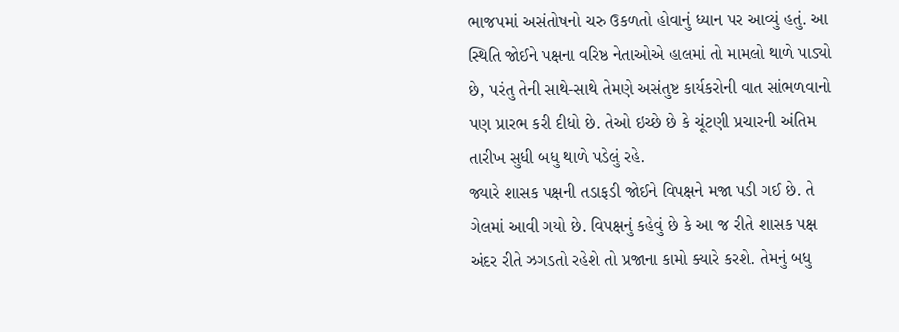ભાજપમાં અસંતોષનો ચરુ ઉકળતો હોવાનું ધ્યાન પર આવ્યું હતું. આ સ્થિતિ જોઈને પક્ષના વરિષ્ઠ નેતાઓએ હાલમાં તો મામલો થાળે પાડ્યો છે, પરંતુ તેની સાથે-સાથે તેમણે અસંતુષ્ટ કાર્યકરોની વાત સાંભળવાનો પણ પ્રારભ કરી દીધો છે. તેઓ ઇચ્છે છે કે ચૂંટણી પ્રચારની અંતિમ તારીખ સુધી બધુ થાળે પડેલું રહે.
જ્યારે શાસક પક્ષની તડાફડી જોઈને વિપક્ષને મજા પડી ગઈ છે. તે ગેલમાં આવી ગયો છે. વિપક્ષનું કહેવું છે કે આ જ રીતે શાસક પક્ષ અંદર રીતે ઝગડતો રહેશે તો પ્રજાના કામો ક્યારે કરશે. તેમનું બધુ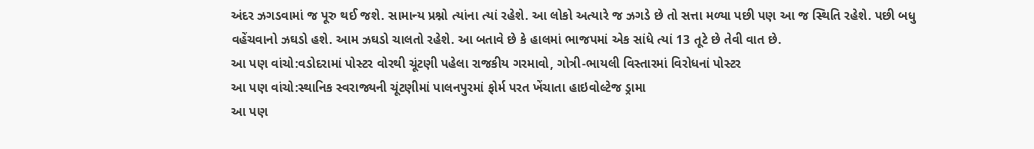અંદર ઝગડવામાં જ પૂરુ થઈ જશે. સામાન્ય પ્રશ્નો ત્યાંના ત્યાં રહેશે. આ લોકો અત્યારે જ ઝગડે છે તો સત્તા મળ્યા પછી પણ આ જ સ્થિતિ રહેશે. પછી બધુ વહેંચવાનો ઝઘડો હશે. આમ ઝઘડો ચાલતો રહેશે. આ બતાવે છે કે હાલમાં ભાજપમાં એક સાંધે ત્યાં 13 તૂટે છે તેવી વાત છે.
આ પણ વાંચો:વડોદરામાં પોસ્ટર વોરથી ચૂંટણી પહેલા રાજકીય ગરમાવો, ગોત્રી-ભાયલી વિસ્તારમાં વિરોધનાં પોસ્ટર
આ પણ વાંચો:સ્થાનિક સ્વરાજ્યની ચૂંટણીમાં પાલનપુરમાં ફોર્મ પરત ખેંચાતા હાઇવોલ્ટેજ ડ્રામા
આ પણ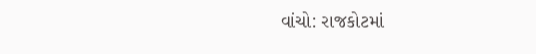વાંચો: રાજકોટમાં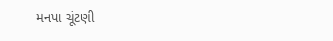મનપા ચૂંટણી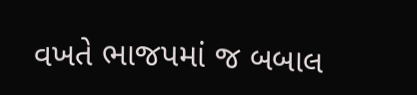વખતે ભાજપમાં જ બબાલ